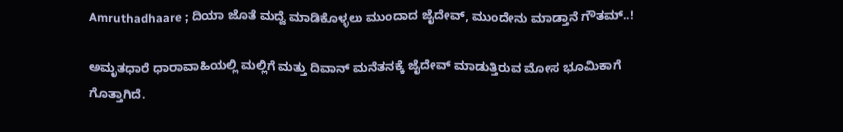Amruthadhaare ; ದಿಯಾ ಜೊತೆ ಮದ್ವೆ ಮಾಡಿಕೊಳ್ಳಲು ಮುಂದಾದ ಜೈದೇವ್, ಮುಂದೇನು ಮಾಡ್ತಾನೆ ಗೌತಮ್..!

ಅಮೃತಧಾರೆ ಧಾರಾವಾಹಿಯಲ್ಲಿ ಮಲ್ಲಿಗೆ ಮತ್ತು ದಿವಾನ್ ಮನೆತನಕ್ಕೆ ಜೈದೇವ್ ಮಾಡುತ್ತಿರುವ ಮೋಸ ಭೂಮಿಕಾಗೆ ಗೊತ್ತಾಗಿದೆ.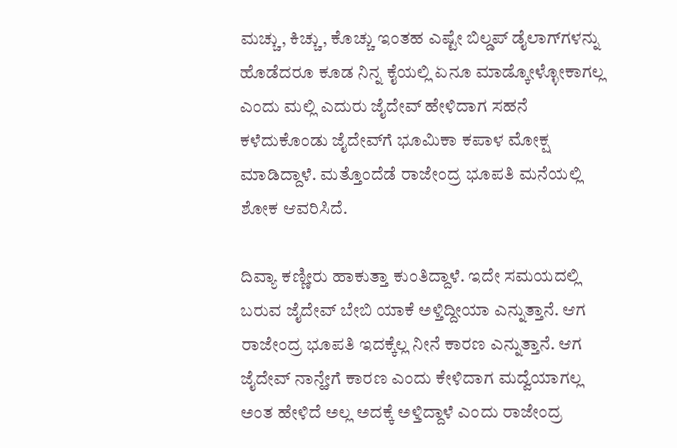ಮಚ್ಚು, ಕಿಚ್ಚು, ಕೊಚ್ಚು ಇಂತಹ ಎಷ್ಟೇ ಬಿಲ್ಡಪ್ ಡೈಲಾಗ್‌ಗಳನ್ನು ಹೊಡೆದರೂ ಕೂಡ ನಿನ್ನ ಕೈಯಲ್ಲಿ ಏನೂ ಮಾಡ್ಕೋಳ್ಳೋಕಾಗಲ್ಲ ಎಂದು ಮಲ್ಲಿ ಎದುರು ಜೈದೇವ್ ಹೇಳಿದಾಗ ಸಹನೆ ಕಳೆದುಕೊಂಡು ಜೈದೇವ್‌ಗೆ ಭೂಮಿಕಾ ಕಪಾಳ ಮೋಕ್ಷ ಮಾಡಿದ್ದಾಳೆ. ಮತ್ತೊಂದೆಡೆ ರಾಜೇಂದ್ರ ಭೂಪತಿ ಮನೆಯಲ್ಲಿ ಶೋಕ ಆವರಿಸಿದೆ.

ದಿವ್ಯಾ ಕಣ್ಣೀರು ಹಾಕುತ್ತಾ ಕುಂತಿದ್ದಾಳೆ. ಇದೇ ಸಮಯದಲ್ಲಿ ಬರುವ ಜೈದೇವ್ ಬೇಬಿ ಯಾಕೆ ಅಳ್ತಿದ್ದೀಯಾ ಎನ್ನುತ್ತಾನೆ. ಆಗ ರಾಜೇಂದ್ರ ಭೂಪತಿ ಇದಕ್ಕೆಲ್ಲ ನೀನೆ ಕಾರಣ ಎನ್ನುತ್ತಾನೆ. ಆಗ ಜೈದೇವ್ ನಾನ್ಹೇಗೆ ಕಾರಣ ಎಂದು ಕೇಳಿದಾಗ ಮದ್ವೆಯಾಗಲ್ಲ ಅಂತ ಹೇಳಿದೆ ಅಲ್ಲ ಅದಕ್ಕೆ ಅಳ್ತಿದ್ದಾಳೆ ಎಂದು ರಾಜೇಂದ್ರ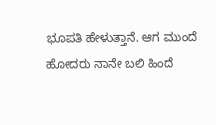ಭೂಪತಿ ಹೇಳುತ್ತಾನೆ. ಆಗ ಮುಂದೆ ಹೋದರು ನಾನೇ ಬಲಿ ಹಿಂದೆ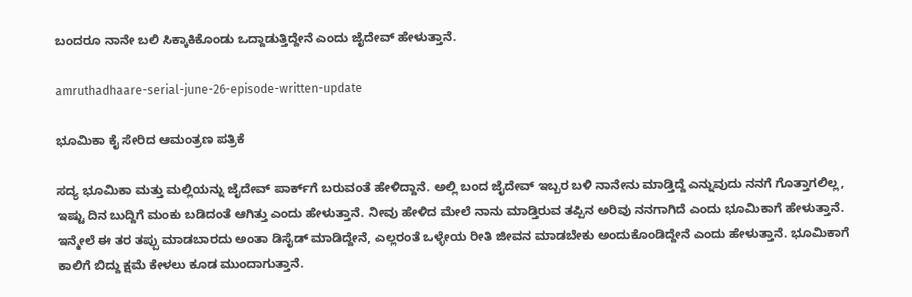ಬಂದರೂ ನಾನೇ ಬಲಿ ಸಿಕ್ಕಾಕಿಕೊಂಡು ಒದ್ದಾಡುತ್ತಿದ್ದೇನೆ ಎಂದು ಜೈದೇವ್ ಹೇಳುತ್ತಾನೆ.

amruthadhaare-serial-june-26-episode-written-update

ಭೂಮಿಕಾ ಕೈ ಸೇರಿದ ಆಮಂತ್ರಣ ಪತ್ರಿಕೆ

ಸದ್ಯ ಭೂಮಿಕಾ ಮತ್ತು ಮಲ್ಲಿಯನ್ನು ಜೈದೇವ್ ಪಾರ್ಕ್‌ಗೆ ಬರುವಂತೆ ಹೇಳಿದ್ದಾನೆ. ಅಲ್ಲಿ ಬಂದ ಜೈದೇವ್ ಇಬ್ಬರ ಬಳಿ ನಾನೇನು ಮಾಡ್ತಿದ್ದೆ ಎನ್ನುವುದು ನನಗೆ ಗೊತ್ತಾಗಲಿಲ್ಲ, ಇಷ್ಟು ದಿನ ಬುದ್ದಿಗೆ ಮಂಕು ಬಡಿದಂತೆ ಆಗಿತ್ತು ಎಂದು ಹೇಳುತ್ತಾನೆ. ನೀವು ಹೇಳಿದ ಮೇಲೆ ನಾನು ಮಾಡ್ತಿರುವ ತಪ್ಪಿನ ಅರಿವು ನನಗಾಗಿದೆ ಎಂದು ಭೂಮಿಕಾಗೆ ಹೇಳುತ್ತಾನೆ. ಇನ್ಮೇಲೆ ಈ ತರ ತಪ್ಪು ಮಾಡಬಾರದು ಅಂತಾ ಡಿಸೈಡ್ ಮಾಡಿದ್ದೇನೆ, ಎಲ್ಲರಂತೆ ಒಳ್ಳೇಯ ರೀತಿ ಜೀವನ ಮಾಡಬೇಕು ಅಂದುಕೊಂಡಿದ್ದೇನೆ ಎಂದು ಹೇಳುತ್ತಾನೆ. ಭೂಮಿಕಾಗೆ ಕಾಲಿಗೆ ಬಿದ್ದು ಕ್ಷಮೆ ಕೇಳಲು ಕೂಡ ಮುಂದಾಗುತ್ತಾನೆ.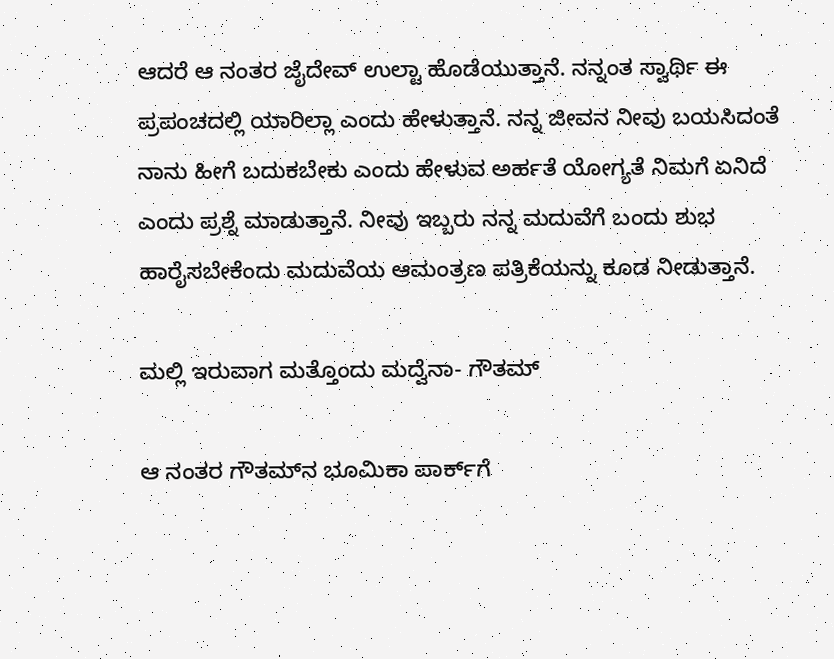ಆದರೆ ಆ ನಂತರ ಜೈದೇವ್ ಉಲ್ಟಾ ಹೊಡೆಯುತ್ತಾನೆ. ನನ್ನಂತ ಸ್ವಾರ್ಥಿ ಈ ಪ್ರಪಂಚದಲ್ಲಿ ಯಾರಿಲ್ಲಾ ಎಂದು ಹೇಳುತ್ತಾನೆ. ನನ್ನ ಜೀವನ ನೀವು ಬಯಸಿದಂತೆ ನಾನು ಹೀಗೆ ಬದುಕಬೇಕು ಎಂದು ಹೇಳುವ ಅರ್ಹತೆ ಯೋಗ್ಯತೆ ನಿಮಗೆ ಏನಿದೆ ಎಂದು ಪ್ರಶ್ನೆ ಮಾಡುತ್ತಾನೆ. ನೀವು ಇಬ್ಬರು ನನ್ನ ಮದುವೆಗೆ ಬಂದು ಶುಭ ಹಾರೈಸಬೇಕೆಂದು ಮದುವೆಯ ಆಮಂತ್ರಣ ಪತ್ರಿಕೆಯನ್ನು ಕೂಡ ನೀಡುತ್ತಾನೆ.

ಮಲ್ಲಿ ಇರುವಾಗ ಮತ್ತೊಂದು ಮದ್ವೆನಾ- ಗೌತಮ್

ಆ ನಂತರ ಗೌತಮ್‌ನ ಭೂಮಿಕಾ ಪಾರ್ಕ್‌ಗೆ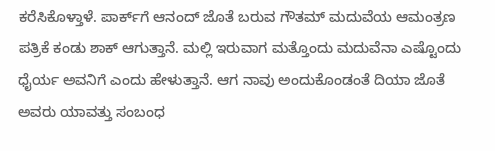ಕರೆಸಿಕೊಳ್ತಾಳೆ. ಪಾರ್ಕ್‌ಗೆ ಆನಂದ್ ಜೊತೆ ಬರುವ ಗೌತಮ್ ಮದುವೆಯ ಆಮಂತ್ರಣ ಪತ್ರಿಕೆ ಕಂಡು ಶಾಕ್ ಆಗುತ್ತಾನೆ. ಮಲ್ಲಿ ಇರುವಾಗ ಮತ್ತೊಂದು ಮದುವೆನಾ ಎಷ್ಟೊಂದು ಧೈರ್ಯ ಅವನಿಗೆ ಎಂದು ಹೇಳುತ್ತಾನೆ. ಆಗ ನಾವು ಅಂದುಕೊಂಡಂತೆ ದಿಯಾ ಜೊತೆ ಅವರು ಯಾವತ್ತು ಸಂಬಂಧ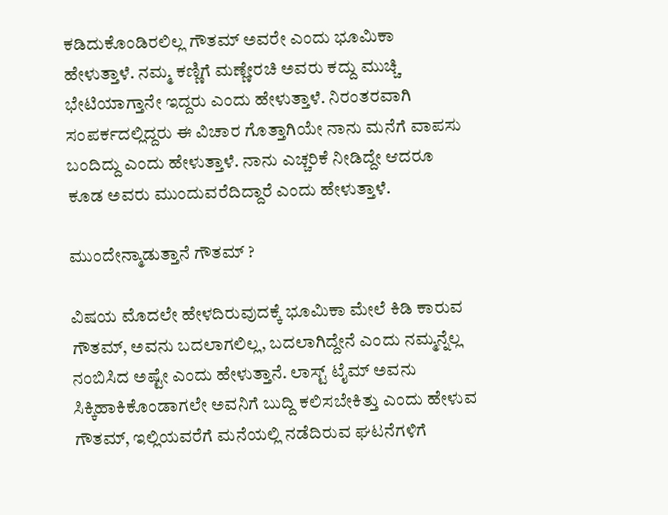ಕಡಿದುಕೊಂಡಿರಲಿಲ್ಲ ಗೌತಮ್ ಅವರೇ ಎಂದು ಭೂಮಿಕಾ ಹೇಳುತ್ತಾಳೆ. ನಮ್ಮ ಕಣ್ಣಿಗೆ ಮಣ್ಣೇರಚಿ ಅವರು ಕದ್ದು ಮುಚ್ಚಿ ಭೇಟಿಯಾಗ್ತಾನೇ ಇದ್ದರು ಎಂದು ಹೇಳುತ್ತಾಳೆ. ನಿರಂತರವಾಗಿ ಸಂಪರ್ಕದಲ್ಲಿದ್ದರು ಈ ವಿಚಾರ ಗೊತ್ತಾಗಿಯೇ ನಾನು ಮನೆಗೆ ವಾಪಸು ಬಂದಿದ್ದು ಎಂದು ಹೇಳುತ್ತಾಳೆ. ನಾನು ಎಚ್ಚರಿಕೆ ನೀಡಿದ್ದೇ ಆದರೂ ಕೂಡ ಅವರು ಮುಂದುವರೆದಿದ್ದಾರೆ ಎಂದು ಹೇಳುತ್ತಾಳೆ.

ಮುಂದೇನ್ಮಾಡುತ್ತಾನೆ ಗೌತಮ್ ?

ವಿಷಯ ಮೊದಲೇ ಹೇಳದಿರುವುದಕ್ಕೆ ಭೂಮಿಕಾ ಮೇಲೆ ಕಿಡಿ ಕಾರುವ ಗೌತಮ್, ಅವನು ಬದಲಾಗಲಿಲ್ಲ, ಬದಲಾಗಿದ್ದೇನೆ ಎಂದು ನಮ್ಮನ್ನೆಲ್ಲ ನಂಬಿಸಿದ ಅಷ್ಟೇ ಎಂದು ಹೇಳುತ್ತಾನೆ. ಲಾಸ್ಟ್ ಟೈಮ್ ಅವನು ಸಿಕ್ಕಿಹಾಕಿಕೊಂಡಾಗಲೇ ಅವನಿಗೆ ಬುದ್ದಿ ಕಲಿಸಬೇಕಿತ್ತು ಎಂದು ಹೇಳುವ ಗೌತಮ್, ಇಲ್ಲಿಯವರೆಗೆ ಮನೆಯಲ್ಲಿ ನಡೆದಿರುವ ಘಟನೆಗಳಿಗೆ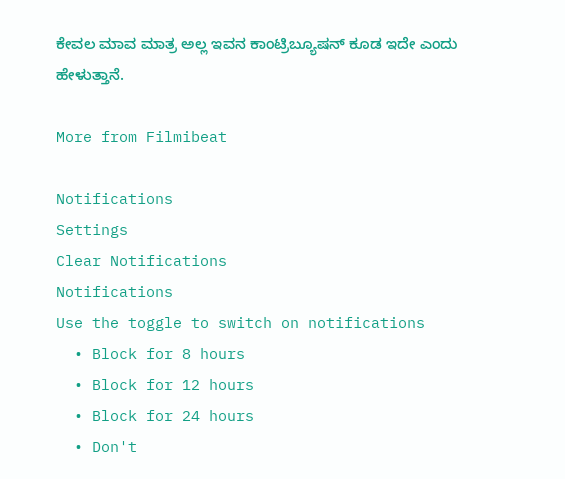ಕೇವಲ ಮಾವ ಮಾತ್ರ ಅಲ್ಲ ಇವನ ಕಾಂಟ್ರಿಬ್ಯೂಷನ್ ಕೂಡ ಇದೇ ಎಂದು ಹೇಳುತ್ತಾನೆ.

More from Filmibeat

Notifications
Settings
Clear Notifications
Notifications
Use the toggle to switch on notifications
  • Block for 8 hours
  • Block for 12 hours
  • Block for 24 hours
  • Don't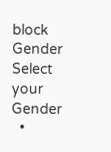block
Gender
Select your Gender
  •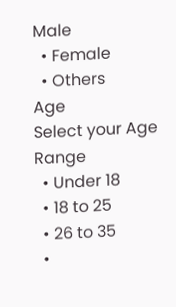Male
  • Female
  • Others
Age
Select your Age Range
  • Under 18
  • 18 to 25
  • 26 to 35
  •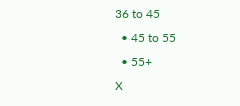36 to 45
  • 45 to 55
  • 55+
X